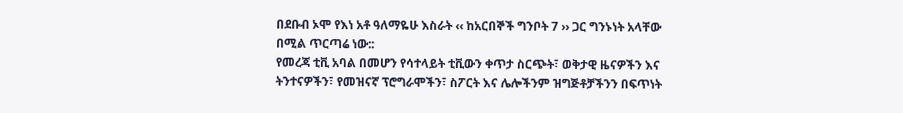በደቡብ ኦሞ የእነ አቶ ዓለማዬሁ እስራት ‹‹ ከአርበኞች ግንቦት 7 ›› ጋር ግንኑነት አላቸው በሚል ጥርጣሬ ነው::
የመረጃ ቲቪ አባል በመሆን የሳተላይት ቲቪውን ቀጥታ ስርጭት፣ ወቅታዊ ዜናዎችን እና ትንተናዎችን፣ የመዝናኛ ፕሮግራሞችን፣ ስፖርት እና ሌሎችንም ዝግጅቶቻችንን በፍጥነት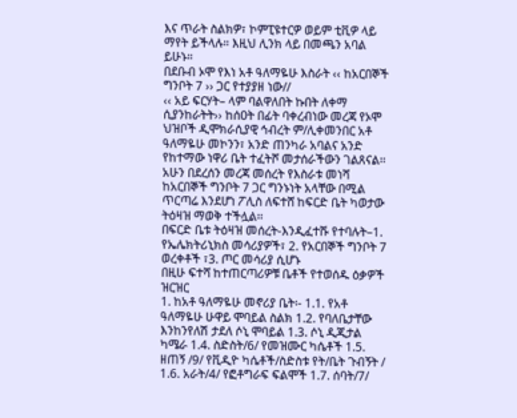እና ጥራት ስልክዎ፣ ኮምፒዩተርዎ ወይም ቲቪዎ ላይ ማየት ይችላሉ። እዚህ ሊንክ ላይ በመጫን አባል ይሁኑ።
በደቡብ ኦሞ የእነ አቶ ዓለማዬሁ እስራት ‹‹ ከአርበኞች ግንቦት 7 ›› ጋር የተያያዘ ነው//
‹‹ አይ ፍርሃት– ላም ባልዋለበት ኩበት ለቀማ ሲያንከራትት›› ከሰዐት በፊት ባቀረብነው መረጃ የኦሞ ህዝቦች ዲሞክራሲያዊ ኅብረት ም/ሊቀመንበር አቶ ዓለማዬሁ መኮንን፣ አንድ ጠንካራ አባልና አንድ የከተማው ነዋሪ ቤት ተፈትሾ መታሰራችውን ገልጸናል፡፡ አሁን በደረሰን መረጃ መሰረት የእስራቱ መነሻ ከአርበኞች ግንቦት 7 ጋር ግንኑነት አላቸው በሚል ጥርጣሬ እንደሆነ ፖሊስ ለፍተሸ ከፍርድ ቤት ካወታው ትዕዛዝ ማወቅ ተችሏል፡፡
በፍርድ ቤቱ ትዕዛዝ መሰረት-እንዲፈተሹ የተባሉት–1. የኤሌክትሪኒክስ መሳሪያዎች፣ 2. የአርበኞች ግንቦት 7 ወረቀቶች ፣3. ጦር መሳሪያ ሲሆኑ
በዚሁ ፍተሻ ከተጠርጣሪዎቹ ቤቶች የተወሰዱ ዕቃዎች ዝርዝር
1. ከአቶ ዓለማዬሁ መኖሪያ ቤት፡- 1.1. የአቶ ዓለማዬሁ ሁዋይ ሞባይል ስልክ 1.2. የባለቤታቸው እንከንየለሽ ታደለ ሶኒ ሞባይል 1.3. ሶኒ ዲጂታል ካሜራ 1.4. ስድስት/6/ የመዝሙር ካሴቶች 1.5. ዘጠኝ /9/ የቪዲዮ ካሴቶች/ስድስቱ የት/ቤት ጉብኝት / 1.6. አራት/4/ የፎቶግራፍ ፍልሞች 1.7. ሰባት/7/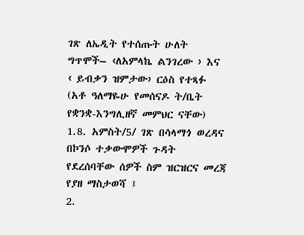ገጽ ለኤዲት የተሰጡት ሁለት ግጥሞች– ‹ለአምላኬ ልንገረው › እና ‹ ይብቃን ዝምታው› ርዕስ የተጻፉ (አቶ ዓለማዬሁ የመሰናዶ ት/ቤት የቋንቋ-እንግሊዘኛ መምህር ናቸው) 1.8. አምስት/5/ ገጽ በሳላማጎ ወረዳና በኮንሶ ተቃውሞዎች ጉዳት የደረሰባቸው ሰዎች ስም ዝርዝርና መረጃ የያዘ ማስታወሻ ፤
2.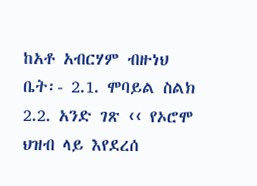ከአቶ አብርሃም ብዙነህ ቤት፡- 2.1. ሞባይል ስልክ 2.2. አንድ ገጽ ‹‹ የኦሮሞ ህዝብ ላይ እየደረሰ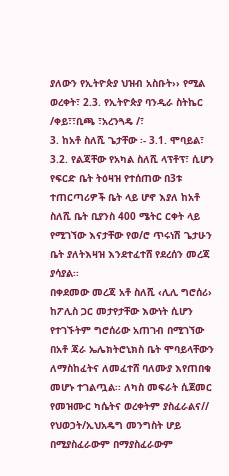ያለውን የኢትዮጵያ ህዝብ አስቡት›› የሚል ወረቀት፣ 2.3. የኢትዮጵያ ባንዲራ ስትኬር /ቀይ፣፣ቢጫ ፣አረንጓዴ /፣
3. ከአቶ ስለሺ ጌታቸው ፡- 3.1. ሞባይል፣ 3.2. የልጃቸው የአካል ስለሺ ላፕቶፕ፣ ሲሆን የፍርድ ቤት ትዕዛዝ የተሰጠው በ3ቱ ተጠርጣሪዎች ቤት ላይ ሆኖ እያለ ከአቶ ስለሺ ቤት ቢያንስ 400 ሜትር ርቀት ላይ የሚገኘው እናታቸው የወ/ሮ ጥሩነሽ ጌታሁን ቤት ያለትእዛዝ እንደተፈተሸ የደረሰን መረጃ ያሳያል፡፡
በቀደመው መረጃ አቶ ስለሺ ‹ሊሊ ግሮሰሪ› ከፖሊስ ጋር መታየታቸው እውነት ሲሆን የተገኙትም ግሮሰሪው አጠገብ በሚገኘው በአቶ ጃራ ኤሌክትሮኒክስ ቤት ሞባይላቸውን ለማስከፈትና ለመፈተሸ ባለሙያ እየጠበቁ መሆኑ ተገልጧል፡፡ ለካስ መፍራት ሲጀመር የመዝሙር ካሴትና ወረቀትም ያስፈራልና// የህወኃት/ኢህአዴግ መንግስት ሆይ በሚያስፈራውም በማያስፈራውም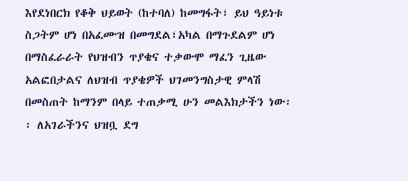እየደነበርክ የቆቅ ህይወት (ከተባለ) ከመግፋት፣ ይህ ዓይነቱ ስጋትም ሆነ በአፈሙዝ በመግደል፣አካል በማጉደልም ሆነ በማስፈራራት የህዝብን ጥያቄና ተቃውሞ ማፈን ጊዜው አልፎበታልና ለህዝብ ጥያቄዎች ህገመንግስታዊ ምላሽ በመስጠት ከማንም በላይ ተጠቃሚ ሁን መልእክታችን ነው፡፡ ለአገራችንና ህዝቧ ደግ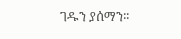ገዱን ያሰማን፡፡